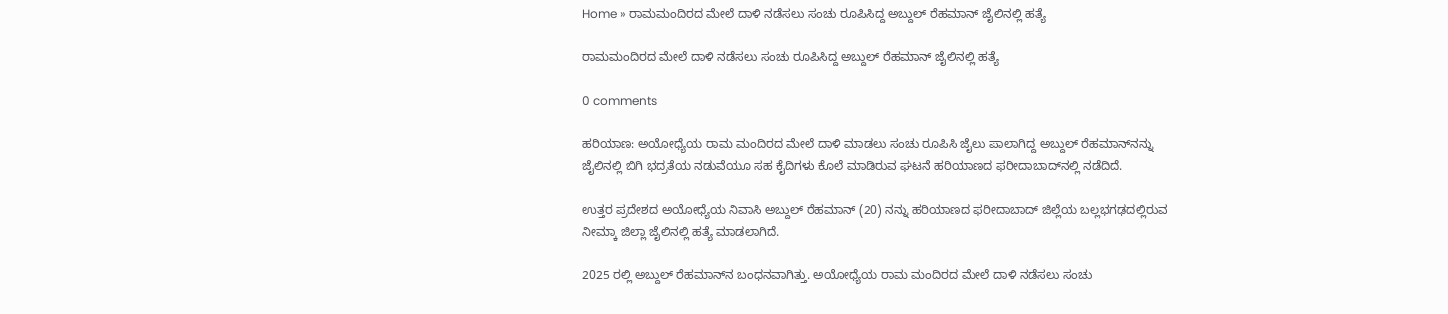Home » ರಾಮಮಂದಿರದ ಮೇಲೆ ದಾಳಿ ನಡೆಸಲು ಸಂಚು ರೂಪಿಸಿದ್ದ ಅಬ್ದುಲ್‌ ರೆಹಮಾನ್‌ ಜೈಲಿನಲ್ಲಿ ಹತ್ಯೆ

ರಾಮಮಂದಿರದ ಮೇಲೆ ದಾಳಿ ನಡೆಸಲು ಸಂಚು ರೂಪಿಸಿದ್ದ ಅಬ್ದುಲ್‌ ರೆಹಮಾನ್‌ ಜೈಲಿನಲ್ಲಿ ಹತ್ಯೆ

0 comments

ಹರಿಯಾಣ: ಅಯೋಧ್ಯೆಯ ರಾಮ ಮಂದಿರದ ಮೇಲೆ ದಾಳಿ ಮಾಡಲು ಸಂಚು ರೂಪಿಸಿ ಜೈಲು ಪಾಲಾಗಿದ್ದ ಅಬ್ದುಲ್‌ ರೆಹಮಾನ್‌ನನ್ನು ಜೈಲಿನಲ್ಲಿ ಬಿಗಿ ಭದ್ರತೆಯ ನಡುವೆಯೂ ಸಹ ಕೈದಿಗಳು ಕೊಲೆ ಮಾಡಿರುವ ಘಟನೆ ಹರಿಯಾಣದ ಫರೀದಾಬಾದ್‌ನಲ್ಲಿ ನಡೆದಿದೆ.

ಉತ್ತರ ಪ್ರದೇಶದ ಅಯೋಧ್ಯೆಯ ನಿವಾಸಿ ಅಬ್ದುಲ್‌ ರೆಹಮಾನ್‌ (20) ನನ್ನು ಹರಿಯಾಣದ ಫರೀದಾಬಾದ್‌ ಜಿಲ್ಲೆಯ ಬಲ್ಲಭಗಢದಲ್ಲಿರುವ ನೀಮ್ಕಾ ಜಿಲ್ಲಾ ಜೈಲಿನಲ್ಲಿ ಹತ್ಯೆ ಮಾಡಲಾಗಿದೆ.

2025 ರಲ್ಲಿ ಅಬ್ದುಲ್‌ ರೆಹಮಾನ್‌ನ ಬಂಧನವಾಗಿತ್ತು. ಅಯೋಧ್ಯೆಯ ರಾಮ ಮಂದಿರದ ಮೇಲೆ ದಾಳಿ ನಡೆಸಲು ಸಂಚು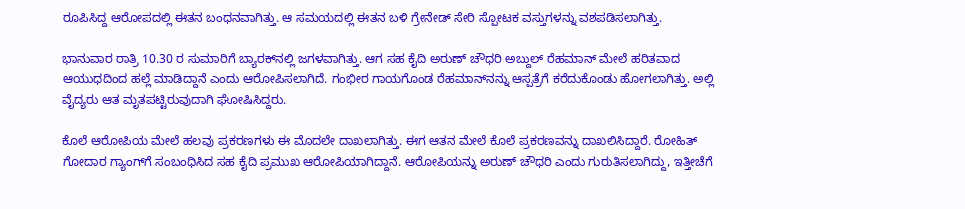ರೂಪಿಸಿದ್ದ ಆರೋಪದಲ್ಲಿ ಈತನ ಬಂಧನವಾಗಿತ್ತು. ಆ ಸಮಯದಲ್ಲಿ ಈತನ ಬಳಿ ಗ್ರೇನೇಡ್‌ ಸೇರಿ ಸ್ಪೋಟಕ ವಸ್ತುಗಳನ್ನು ವಶಪಡಿಸಲಾಗಿತ್ತು.

ಭಾನುವಾರ ರಾತ್ರಿ 10.30 ರ ಸುಮಾರಿಗೆ ಬ್ಯಾರಕ್‌ನಲ್ಲಿ ಜಗಳವಾಗಿತ್ತು. ಆಗ ಸಹ ಕೈದಿ ಅರುಣ್‌ ಚೌಧರಿ ಅಬ್ದುಲ್‌ ರೆಹಮಾನ್‌ ಮೇಲೆ ಹರಿತವಾದ ಆಯುಧದಿಂದ ಹಲ್ಲೆ ಮಾಡಿದ್ದಾನೆ ಎಂದು ಆರೋಪಿಸಲಾಗಿದೆ. ಗಂಭೀರ ಗಾಯಗೊಂಡ ರೆಹಮಾನ್‌ನನ್ನು ಆಸ್ಪತ್ರೆಗೆ ಕರೆದುಕೊಂಡು ಹೋಗಲಾಗಿತ್ತು. ಅಲ್ಲಿ ವೈದ್ಯರು ಆತ ಮೃತಪಟ್ಟಿರುವುದಾಗಿ ಘೋಷಿಸಿದ್ದರು.

ಕೊಲೆ ಆರೋಪಿಯ ಮೇಲೆ ಹಲವು ಪ್ರಕರಣಗಳು ಈ ಮೊದಲೇ ದಾಖಲಾಗಿತ್ತು. ಈಗ ಆತನ ಮೇಲೆ ಕೊಲೆ ಪ್ರಕರಣವನ್ನು ದಾಖಲಿಸಿದ್ದಾರೆ. ರೋಹಿತ್‌ ಗೋದಾರ ಗ್ಯಾಂಗ್‌ಗೆ ಸಂಬಂಧಿಸಿದ ಸಹ ಕೈದಿ ಪ್ರಮುಖ ಆರೋಪಿಯಾಗಿದ್ದಾನೆ. ಆರೋಪಿಯನ್ನು ಅರುಣ್‌ ಚೌಧರಿ ಎಂದು ಗುರುತಿಸಲಾಗಿದ್ದು, ಇತ್ತೀಚೆಗೆ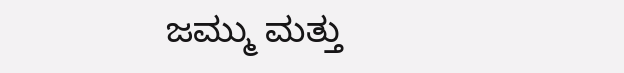ಜಮ್ಮು ಮತ್ತು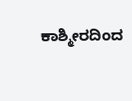ಕಾಶ್ಮೀರದಿಂದ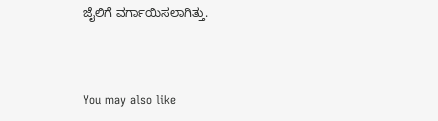ಜೈಲಿಗೆ ವರ್ಗಾಯಿಸಲಾಗಿತ್ತು.



You may also like